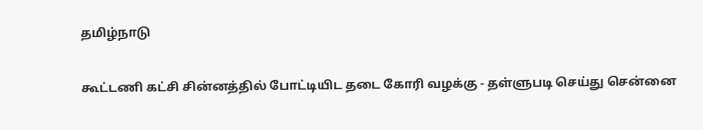தமிழ்நாடு

கூட்டணி கட்சி சின்னத்தில் போட்டியிட தடை கோரி வழக்கு - தள்ளுபடி செய்து சென்னை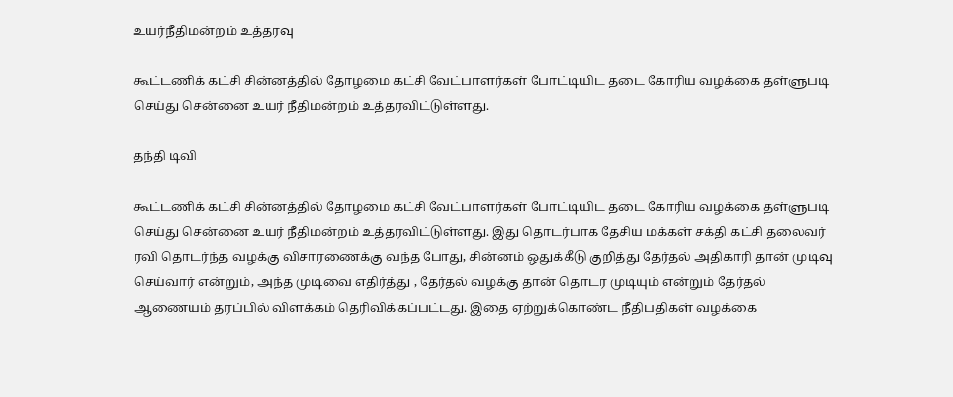உயர்நீதிமன்றம் உத்தரவு

கூட்டணிக் கட்சி சின்னத்தில் தோழமை கட்சி வேட்பாளர்கள் போட்டியிட தடை கோரிய வழக்கை தள்ளுபடி செய்து சென்னை உயர் நீதிமன்றம் உத்தரவிட்டுள்ளது.

தந்தி டிவி

கூட்டணிக் கட்சி சின்னத்தில் தோழமை கட்சி வேட்பாளர்கள் போட்டியிட தடை கோரிய வழக்கை தள்ளுபடி செய்து சென்னை உயர் நீதிமன்றம் உத்தரவிட்டுள்ளது. இது தொடர்பாக தேசிய மக்கள் சக்தி கட்சி தலைவர் ரவி தொடர்ந்த வழக்கு விசாரணைக்கு வந்த போது, சின்னம் ஒதுக்கீடு குறித்து தேர்தல் அதிகாரி தான் முடிவு செய்வார் என்றும், அந்த முடிவை எதிர்த்து , தேர்தல் வழக்கு தான் தொடர முடியும் என்றும் தேர்தல் ஆணையம் தரப்பில் விளக்கம் தெரிவிக்கப்பட்டது. இதை ஏற்றுக்கொண்ட நீதிபதிகள் வழக்கை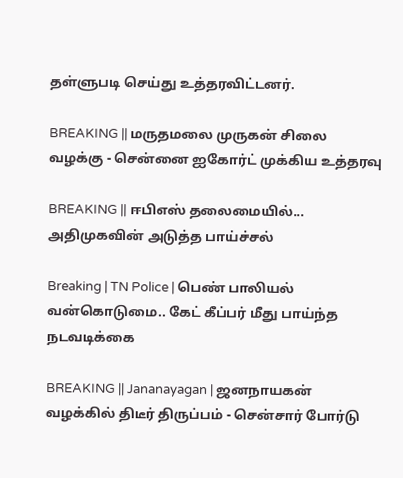தள்ளுபடி செய்து உத்தரவிட்டனர்.

BREAKING || மருதமலை முருகன் சிலை வழக்கு - சென்னை ஐகோர்ட் முக்கிய உத்தரவு

BREAKING || ஈபிஎஸ் தலைமையில்... அதிமுகவின் அடுத்த பாய்ச்சல்

Breaking | TN Police | பெண் பாலியல் வன்கொடுமை.. கேட் கீப்பர் மீது பாய்ந்த நடவடிக்கை

BREAKING || Jananayagan | ஜனநாயகன் வழக்கில் திடீர் திருப்பம் - சென்சார் போர்டு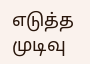எடுத்த முடிவு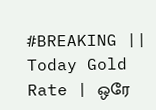#BREAKING || Today Gold Rate | ஒரே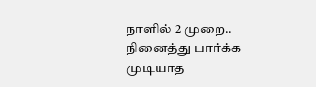நாளில் 2 முறை.. நினைத்து பார்க்க முடியாத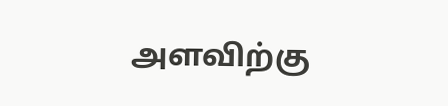அளவிற்கு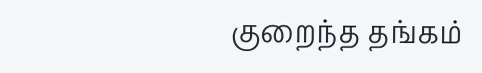குறைந்த தங்கம்